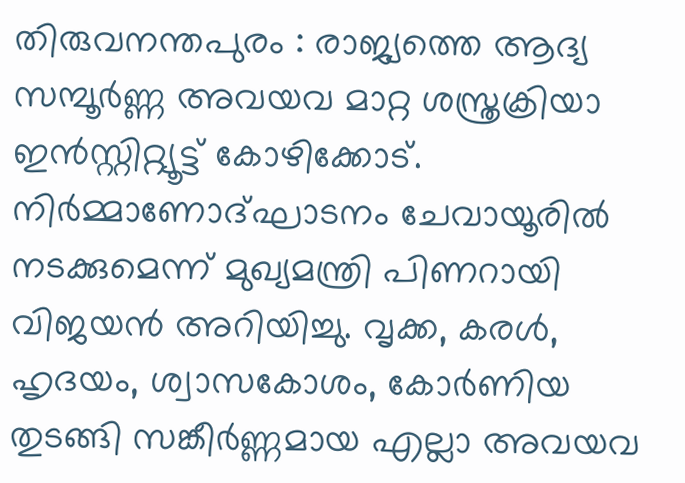തിരുവനന്തപുരം : രാജ്യത്തെ ആദ്യ സമ്പൂർണ്ണ അവയവ മാറ്റ ശസ്ത്രക്രിയാ ഇൻസ്റ്റിറ്റ്യൂട്ട് കോഴിക്കോട്. നിർമ്മാണോദ്ഘാടനം ചേവായൂരിൽ നടക്കുമെന്ന് മുഖ്യമന്ത്രി പിണറായി വിജയൻ അറിയിച്ചു. വൃക്ക, കരൾ, ഹൃദയം, ശ്വാസകോശം, കോർണിയ തുടങ്ങി സങ്കീർണ്ണമായ എല്ലാ അവയവ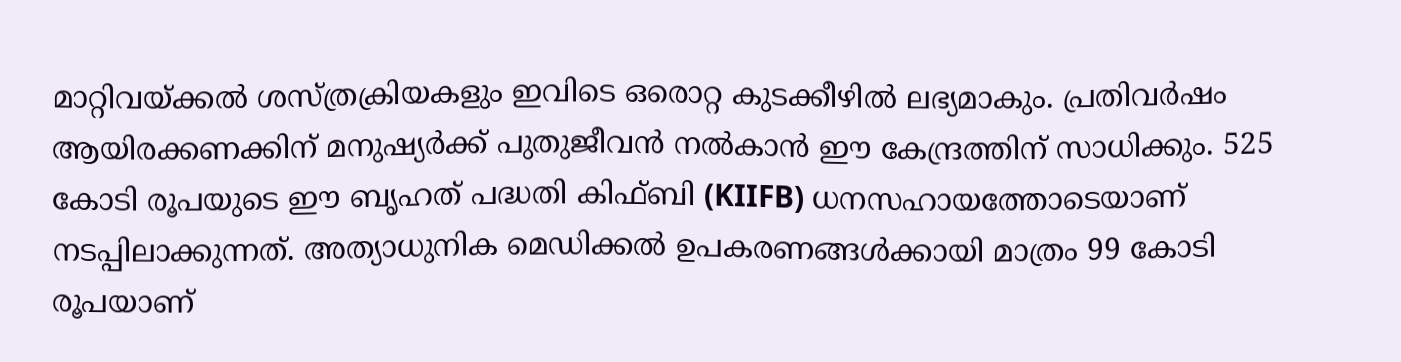മാറ്റിവയ്ക്കൽ ശസ്ത്രക്രിയകളും ഇവിടെ ഒരൊറ്റ കുടക്കീഴിൽ ലഭ്യമാകും. പ്രതിവർഷം ആയിരക്കണക്കിന് മനുഷ്യർക്ക് പുതുജീവൻ നൽകാൻ ഈ കേന്ദ്രത്തിന് സാധിക്കും. 525 കോടി രൂപയുടെ ഈ ബൃഹത് പദ്ധതി കിഫ്ബി (KIIFB) ധനസഹായത്തോടെയാണ് നടപ്പിലാക്കുന്നത്. അത്യാധുനിക മെഡിക്കൽ ഉപകരണങ്ങൾക്കായി മാത്രം 99 കോടി രൂപയാണ്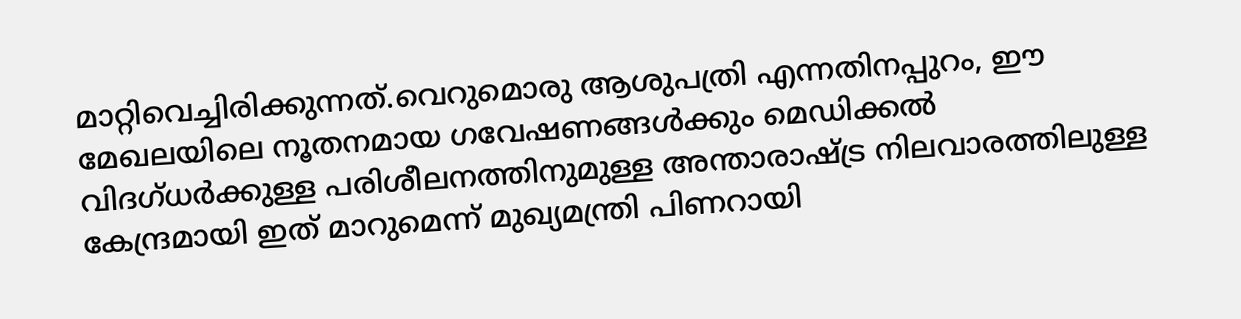മാറ്റിവെച്ചിരിക്കുന്നത്.വെറുമൊരു ആശുപത്രി എന്നതിനപ്പുറം, ഈ മേഖലയിലെ നൂതനമായ ഗവേഷണങ്ങൾക്കും മെഡിക്കൽ വിദഗ്ധർക്കുള്ള പരിശീലനത്തിനുമുള്ള അന്താരാഷ്ട്ര നിലവാരത്തിലുള്ള കേന്ദ്രമായി ഇത് മാറുമെന്ന് മുഖ്യമന്ത്രി പിണറായി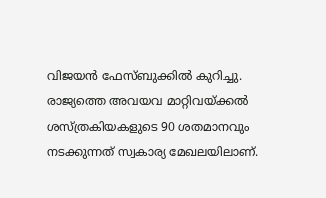വിജയൻ ഫേസ്ബുക്കിൽ കുറിച്ചു.
രാജ്യത്തെ അവയവ മാറ്റിവയ്ക്കൽ ശസ്ത്രകിയകളുടെ 90 ശതമാനവും നടക്കുന്നത് സ്വകാര്യ മേഖലയിലാണ്.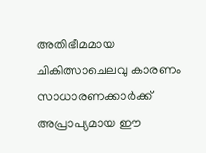അതിഭീമമായ ചികിത്സാചെലവു കാരണം സാധാരണക്കാർക്ക് അപ്രാപ്യമായ ഈ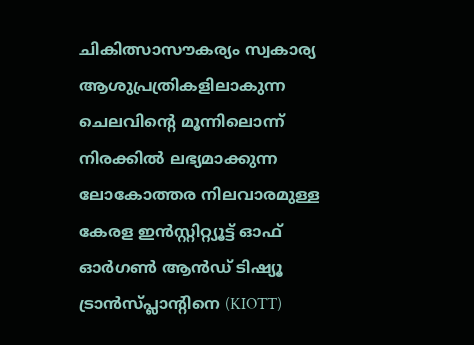ചികിത്സാസൗകര്യം സ്വകാര്യ ആശുപ്രത്രികളിലാകുന്ന ചെലവിൻ്റെ മൂന്നിലൊന്ന് നിരക്കിൽ ലഭ്യമാക്കുന്ന ലോകോത്തര നിലവാരമുള്ള കേരള ഇൻസ്റ്റിറ്റ്യൂട്ട് ഓഫ് ഓർഗൺ ആൻഡ് ടിഷ്യൂ ട്രാൻസ്പ്ലാൻ്റിനെ (KIOTT)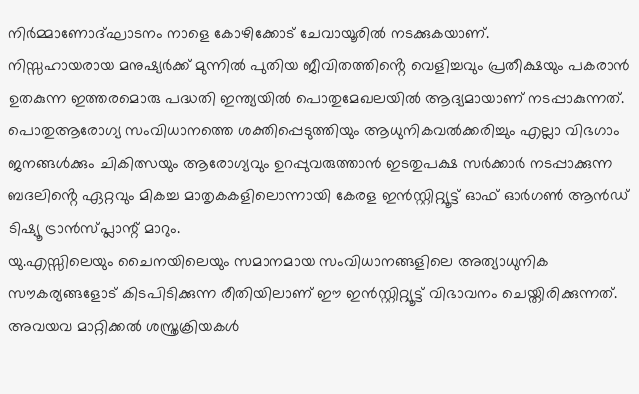നിർമ്മാണോദ്ഘാടനം നാളെ കോഴിക്കോട് ചേവായൂരിൽ നടക്കുകയാണ്.
നിസ്സഹായരായ മനുഷ്യർക്ക് മുന്നിൽ പുതിയ ജീവിതത്തിൻ്റെ വെളിച്ചവും പ്രതീക്ഷയും പകരാൻ ഉതകുന്ന ഇത്തരമൊരു പദ്ധതി ഇന്ത്യയിൽ പൊതുമേഖലയിൽ ആദ്യമായാണ് നടപ്പാകുന്നത്. പൊതുആരോഗ്യ സംവിധാനത്തെ ശക്തിപ്പെടുത്തിയും ആധുനികവൽക്കരിച്ചും എല്ലാ വിഭഗാം ജനങ്ങൾക്കും ചികിത്സയും ആരോഗ്യവും ഉറപ്പുവരുത്താൻ ഇടതുപക്ഷ സർക്കാർ നടപ്പാക്കുന്ന ബദലിൻ്റെ ഏറ്റവും മികച്ച മാതൃകകളിലൊന്നായി കേരള ഇൻസ്റ്റിറ്റ്യൂട്ട് ഓഫ് ഓർഗൺ ആൻഡ് ടിഷ്യൂ ട്രാൻസ്പ്ലാന്റ് മാറും.
യു.എസ്സിലെയും ചൈനയിലെയും സമാനമായ സംവിധാനങ്ങളിലെ അത്യാധുനിക സൗകര്യങ്ങളോട് കിടപിടിക്കുന്ന രീതിയിലാണ് ഈ ഇൻസ്റ്റിറ്റ്യൂട്ട് വിഭാവനം ചെയ്തിരിക്കുന്നത്. അവയവ മാറ്റിക്കൽ ശസ്ത്രക്രിയകൾ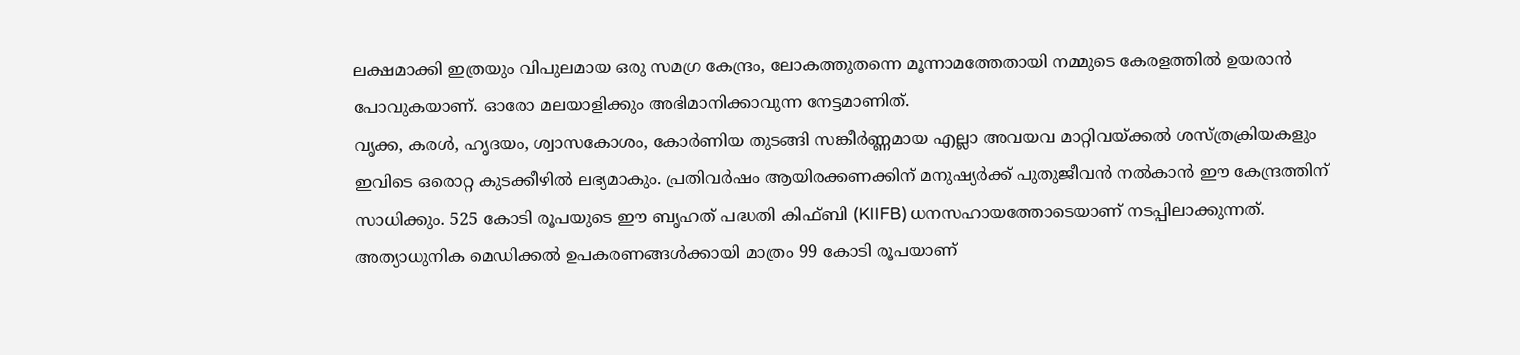ലക്ഷമാക്കി ഇത്രയും വിപുലമായ ഒരു സമഗ്ര കേന്ദ്രം, ലോകത്തുതന്നെ മൂന്നാമത്തേതായി നമ്മുടെ കേരളത്തിൽ ഉയരാൻ പോവുകയാണ്. ഓരോ മലയാളിക്കും അഭിമാനിക്കാവുന്ന നേട്ടമാണിത്.
വൃക്ക, കരൾ, ഹൃദയം, ശ്വാസകോശം, കോർണിയ തുടങ്ങി സങ്കീർണ്ണമായ എല്ലാ അവയവ മാറ്റിവയ്ക്കൽ ശസ്ത്രക്രിയകളും ഇവിടെ ഒരൊറ്റ കുടക്കീഴിൽ ലഭ്യമാകും. പ്രതിവർഷം ആയിരക്കണക്കിന് മനുഷ്യർക്ക് പുതുജീവൻ നൽകാൻ ഈ കേന്ദ്രത്തിന് സാധിക്കും. 525 കോടി രൂപയുടെ ഈ ബൃഹത് പദ്ധതി കിഫ്ബി (KIIFB) ധനസഹായത്തോടെയാണ് നടപ്പിലാക്കുന്നത്. അത്യാധുനിക മെഡിക്കൽ ഉപകരണങ്ങൾക്കായി മാത്രം 99 കോടി രൂപയാണ്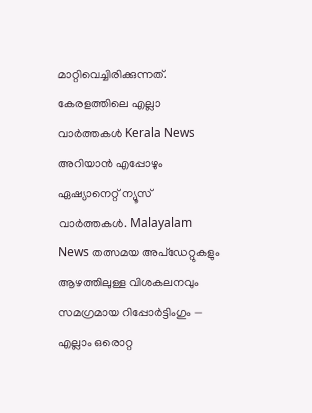മാറ്റിവെച്ചിരിക്കുന്നത്.
കേരളത്തിലെ എല്ലാ വാർത്തകൾ Kerala News അറിയാൻ എപ്പോഴും ഏഷ്യാനെറ്റ് ന്യൂസ് വാർത്തകൾ. Malayalam News തത്സമയ അപ്ഡേറ്റുകളും ആഴത്തിലുള്ള വിശകലനവും സമഗ്രമായ റിപ്പോർട്ടിംഗും — എല്ലാം ഒരൊറ്റ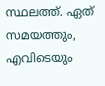സ്ഥലത്ത്. ഏത് സമയത്തും, എവിടെയും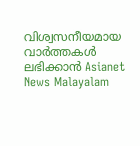വിശ്വസനീയമായ വാർത്തകൾ ലഭിക്കാൻ Asianet News Malayalam